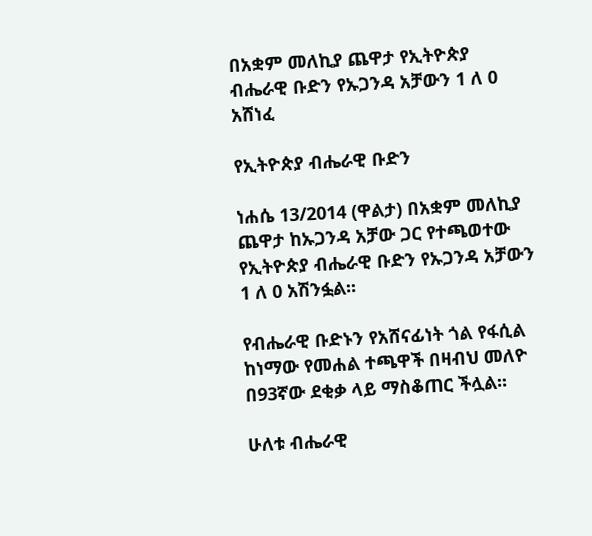በአቋም መለኪያ ጨዋታ የኢትዮጵያ ብሔራዊ ቡድን የኡጋንዳ አቻውን 1 ለ 0 አሸነፈ

የኢትዮጵያ ብሔራዊ ቡድን

ነሐሴ 13/2014 (ዋልታ) በአቋም መለኪያ ጨዋታ ከኡጋንዳ አቻው ጋር የተጫወተው የኢትዮጵያ ብሔራዊ ቡድን የኡጋንዳ አቻውን 1 ለ 0 አሽንፏል፡፡

የብሔራዊ ቡድኑን የአሸናፊነት ጎል የፋሲል ከነማው የመሐል ተጫዋች በዛብህ መለዮ በ93ኛው ደቂቃ ላይ ማስቆጠር ችሏል፡፡

ሁለቱ ብሔራዊ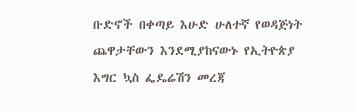ቡድኖች በቀጣይ እሁድ ሁለተኛ የወዳጅነት ጨዋታቸውን እንደሚያከናውኑ የኢትዮጵያ እግር ኳስ ፌዴሬሽን መረጃ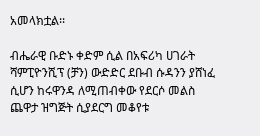አመላክቷል፡፡

ብሔራዊ ቡድኑ ቀድም ሲል በአፍሪካ ሀገራት ሻምፒዮንሺፕ (ቻን) ውድድር ደቡብ ሱዳንን ያሸነፈ ሲሆን ከሩዋንዳ ለሚጠብቀው የደርሶ መልስ ጨዋታ ዝግጅት ሲያደርግ መቆየቱ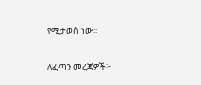የሚታወስ ነው፡፡

ለፈጣን መረጃዎች፦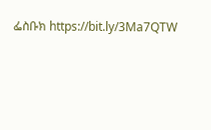ፌስቡክ https://bit.ly/3Ma7QTW